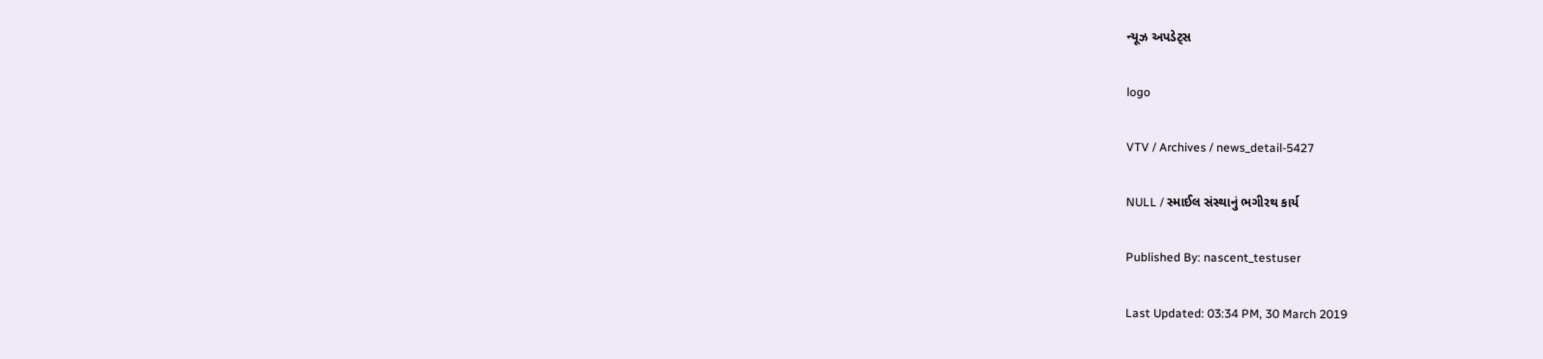ન્યૂઝ અપડેટ્સ

logo

VTV / Archives / news_detail-5427

NULL / સ્માઈલ સંસ્થાનું ભગીરથ કાર્ય

Published By: nascent_testuser

Last Updated: 03:34 PM, 30 March 2019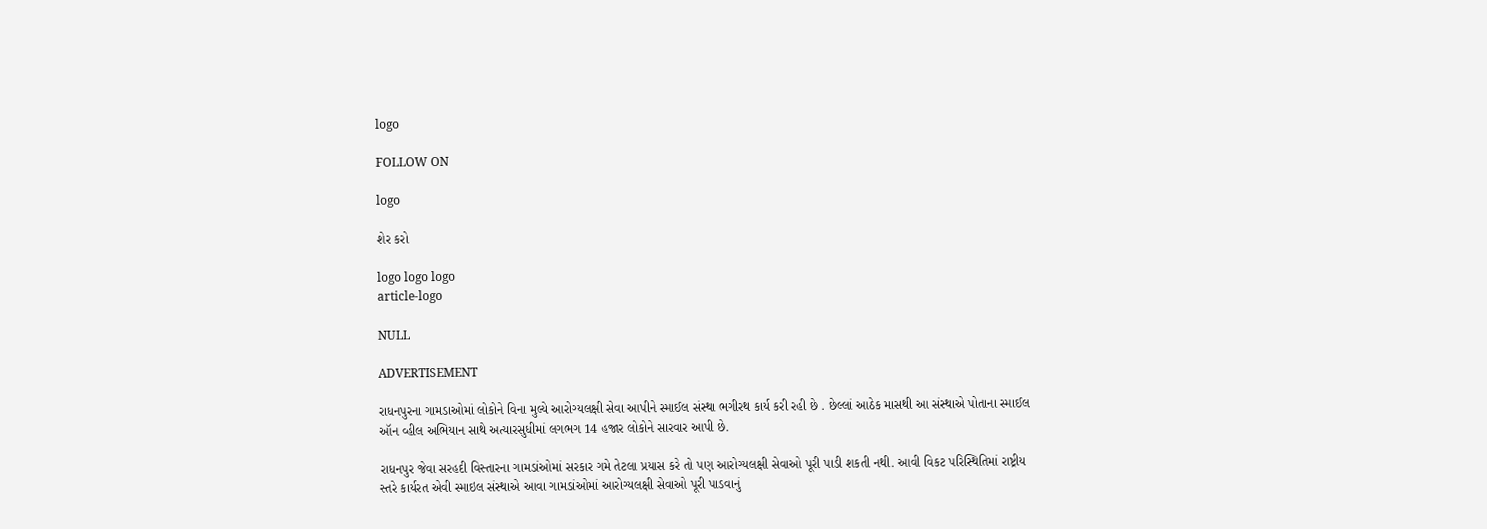logo

FOLLOW ON

logo

શેર કરો

logo logo logo
article-logo

NULL

ADVERTISEMENT

રાધનપુરના ગામડાઓમાં લોકોને વિના મુલ્યે આરોગ્યલક્ષી સેવા આપીને સ્માઈલ સંસ્થા ભગીરથ કાર્ય કરી રહી છે . છેલ્લાં આઠેક માસથી આ સંસ્થાએ પોતાના સ્માઈલ ઑન વ્હીલ અભિયાન સાથે અત્યારસુધીમાં લગભગ 14 હજાર લોકોને સારવાર આપી છે.

રાધનપુર જેવા સરહદી વિસ્તારના ગામડાંઓમાં સરકાર ગમે તેટલા પ્રયાસ કરે તો પણ આરોગ્યલક્ષી સેવાઓ પૂરી પાડી શકતી નથી. આવી વિકટ પરિસ્થિતિમાં રાષ્ટ્રીય સ્તરે કાર્યરત એવી સ્માઇલ સંસ્થાએ આવા ગામડાંઓમાં આરોગ્યલક્ષી સેવાઓ પૂરી પાડવાનું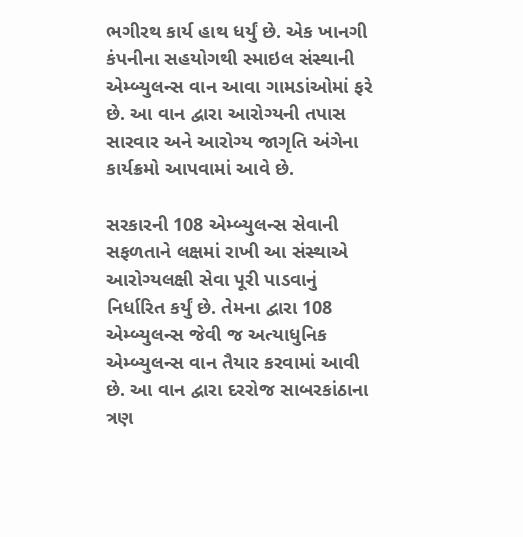ભગીરથ કાર્ય હાથ ધર્યું છે. એક ખાનગી કંપનીના સહયોગથી સ્માઇલ સંસ્થાની એમ્બ્યુલન્સ વાન આવા ગામડાંઓમાં ફરે છે. આ વાન દ્વારા આરોગ્યની તપાસ સારવાર અને આરોગ્ય જાગૃતિ અંગેના કાર્યક્રમો આપવામાં આવે છે.

સરકારની 108 એમ્બ્યુલન્સ સેવાની સફળતાને લક્ષમાં રાખી આ સંસ્થાએ આરોગ્યલક્ષી સેવા પૂરી પાડવાનું નિર્ધારિત કર્યું છે. તેમના દ્વારા 108 એમ્બ્યુલન્સ જેવી જ અત્યાધુનિક એમ્બ્યુલન્સ વાન તૈયાર કરવામાં આવી છે. આ વાન દ્વારા દરરોજ સાબરકાંઠાના ત્રણ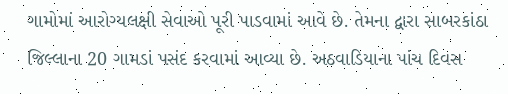ગામોમાં આરોગ્યલક્ષી સેવાઓ પૂરી પાડવામાં આવે છે. તેમના દ્વારા સાબરકાંઠા જિલ્લાના 20 ગામડાં પસંદ કરવામાં આવ્યા છે. અઠવાડિયાના પાંચ દિવસ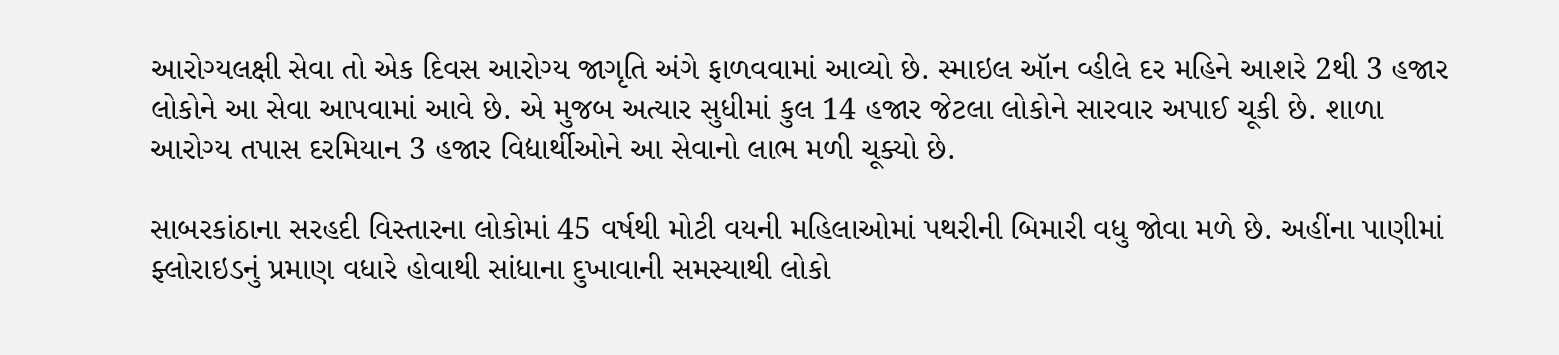આરોગ્યલક્ષી સેવા તો એક દિવસ આરોગ્ય જાગૃતિ અંગે ફાળવવામાં આવ્યો છે. સ્માઇલ ઑન વ્હીલે દર મહિને આશરે 2થી 3 હજાર લોકોને આ સેવા આપવામાં આવે છે. એ મુજબ અત્યાર સુધીમાં કુલ 14 હજાર જેટલા લોકોને સારવાર અપાઈ ચૂકી છે. શાળા આરોગ્ય તપાસ દરમિયાન 3 હજાર વિદ્યાર્થીઓને આ સેવાનો લાભ મળી ચૂક્યો છે.

સાબરકાંઠાના સરહદી વિસ્તારના લોકોમાં 45 વર્ષથી મોટી વયની મહિલાઓમાં પથરીની બિમારી વધુ જોવા મળે છે. અહીંના પાણીમાં ફ્લોરાઇડનું પ્રમાણ વધારે હોવાથી સાંધાના દુખાવાની સમસ્યાથી લોકો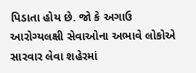પિડાતા હોય છે. જો કે અગાઉ આરોગ્યલક્ષી સેવાઓના અભાવે લોકોએ સારવાર લેવા શહેરમાં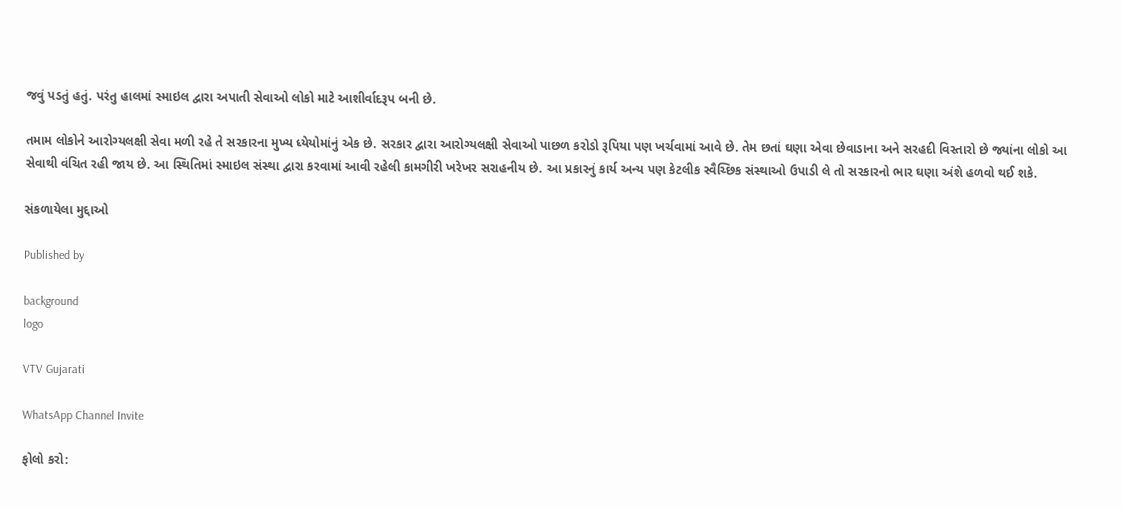જવું પડતું હતું. પરંતુ હાલમાં સ્માઇલ દ્વારા અપાતી સેવાઓ લોકો માટે આશીર્વાદરૂપ બની છે.

તમામ લોકોને આરોગ્યલક્ષી સેવા મળી રહે તે સરકારના મુખ્ય ધ્યેયોમાંનું એક છે. સરકાર દ્વારા આરોગ્યલક્ષી સેવાઓ પાછળ કરોડો રૂપિયા પણ ખર્ચવામાં આવે છે. તેમ છતાં ઘણા એવા છેવાડાના અને સરહદી વિસ્તારો છે જ્યાંના લોકો આ સેવાથી વંચિત રહી જાય છે. આ સ્થિતિમાં સ્માઇલ સંસ્થા દ્વારા કરવામાં આવી રહેલી કામગીરી ખરેખર સરાહનીય છે. આ પ્રકારનું કાર્ય અન્ય પણ કેટલીક સ્વૈચ્છિક સંસ્થાઓ ઉપાડી લે તો સરકારનો ભાર ઘણા અંશે હળવો થઈ શકે.

સંકળાયેલા મુદ્દાઓ

Published by

background
logo

VTV Gujarati

WhatsApp Channel Invite

ફોલો કરો: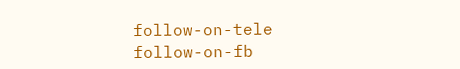follow-on-tele follow-on-fb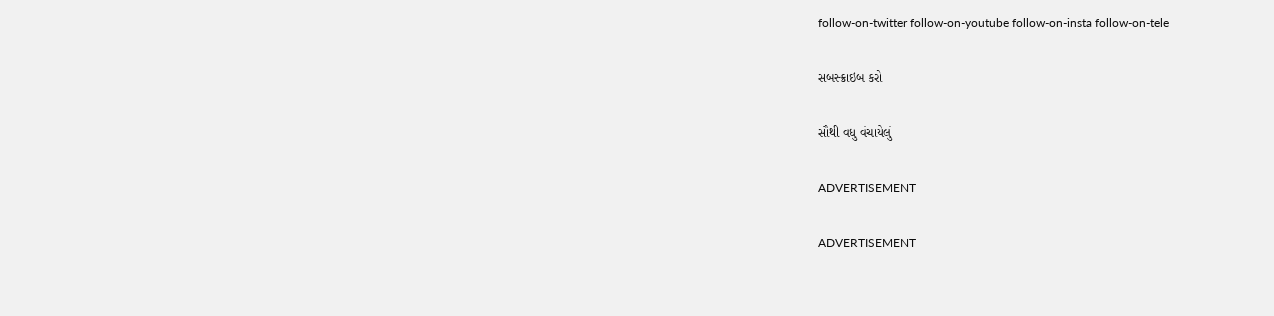follow-on-twitter follow-on-youtube follow-on-insta follow-on-tele

સબસ્ક્રાઇબ કરો

સૌથી વધુ વંચાયેલું

ADVERTISEMENT

ADVERTISEMENT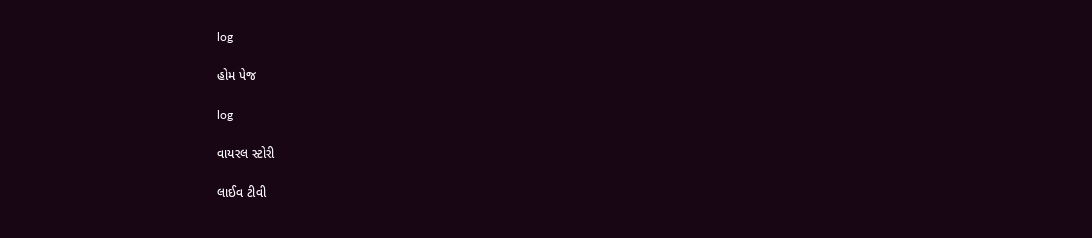log

હોમ પેજ

log

વાયરલ સ્ટોરી

લાઈવ ટીવી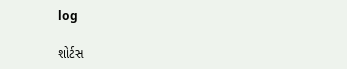log

શોર્ટસ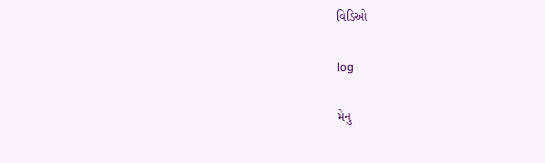વિડિઓ

log

મેનુ